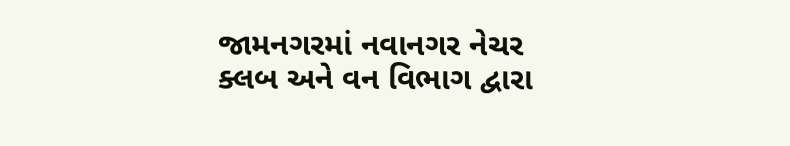જામનગરમાં નવાનગર નેચર ક્લબ અને વન વિભાગ દ્વારા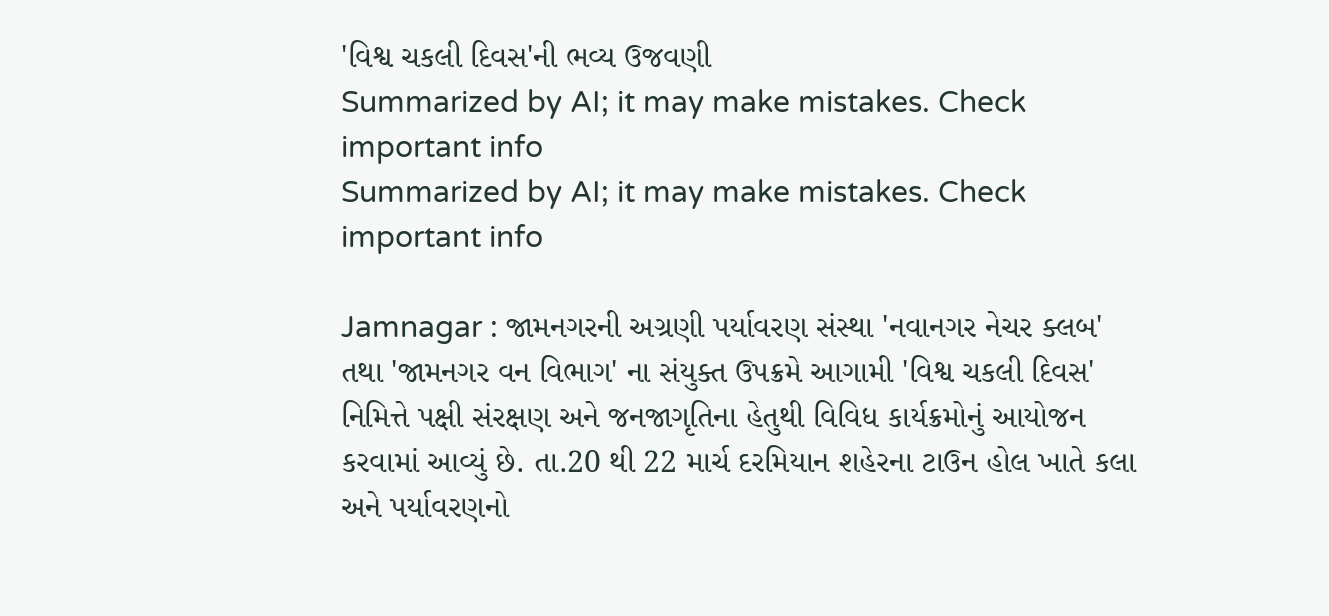'વિશ્વ ચકલી દિવસ'ની ભવ્ય ઉજવણી
Summarized by AI; it may make mistakes. Check important info
Summarized by AI; it may make mistakes. Check important info

Jamnagar : જામનગરની અગ્રણી પર્યાવરણ સંસ્થા 'નવાનગર નેચર ક્લબ' તથા 'જામનગર વન વિભાગ' ના સંયુક્ત ઉપક્રમે આગામી 'વિશ્વ ચકલી દિવસ' નિમિત્તે પક્ષી સંરક્ષણ અને જનજાગૃતિના હેતુથી વિવિધ કાર્યક્રમોનું આયોજન કરવામાં આવ્યું છે. તા.20 થી 22 માર્ચ દરમિયાન શહેરના ટાઉન હોલ ખાતે કલા અને પર્યાવરણનો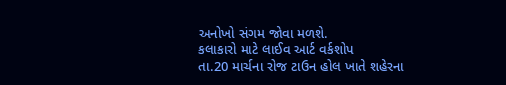અનોખો સંગમ જોવા મળશે.
કલાકારો માટે લાઈવ આર્ટ વર્કશોપ
તા.20 માર્ચના રોજ ટાઉન હોલ ખાતે શહેરના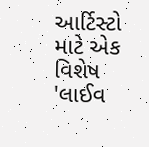આર્ટિસ્ટો માટે એક વિશેષ 'લાઈવ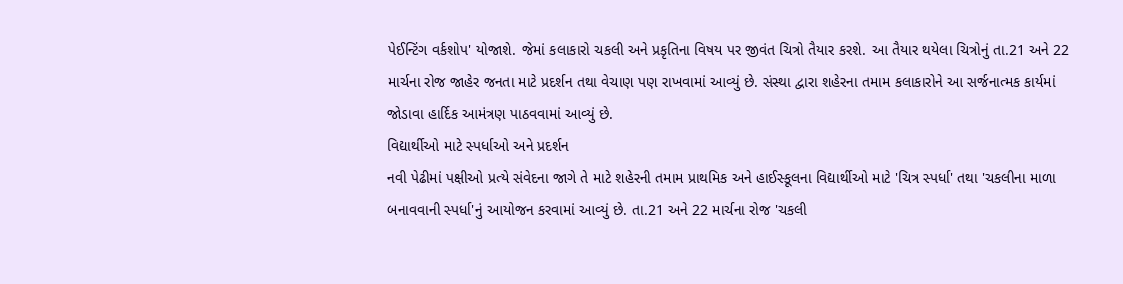પેઈન્ટિંગ વર્કશોપ' યોજાશે. જેમાં કલાકારો ચકલી અને પ્રકૃતિના વિષય પર જીવંત ચિત્રો તૈયાર કરશે. આ તૈયાર થયેલા ચિત્રોનું તા.21 અને 22 માર્ચના રોજ જાહેર જનતા માટે પ્રદર્શન તથા વેચાણ પણ રાખવામાં આવ્યું છે. સંસ્થા દ્વારા શહેરના તમામ કલાકારોને આ સર્જનાત્મક કાર્યમાં જોડાવા હાર્દિક આમંત્રણ પાઠવવામાં આવ્યું છે.
વિદ્યાર્થીઓ માટે સ્પર્ધાઓ અને પ્રદર્શન
નવી પેઢીમાં પક્ષીઓ પ્રત્યે સંવેદના જાગે તે માટે શહેરની તમામ પ્રાથમિક અને હાઈસ્કૂલના વિદ્યાર્થીઓ માટે 'ચિત્ર સ્પર્ધા' તથા 'ચકલીના માળા બનાવવાની સ્પર્ધા'નું આયોજન કરવામાં આવ્યું છે. તા.21 અને 22 માર્ચના રોજ 'ચકલી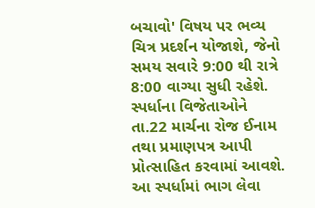બચાવો' વિષય પર ભવ્ય ચિત્ર પ્રદર્શન યોજાશે, જેનો સમય સવારે 9:00 થી રાત્રે 8:00 વાગ્યા સુધી રહેશે. સ્પર્ધાના વિજેતાઓને તા.22 માર્ચના રોજ ઈનામ તથા પ્રમાણપત્ર આપી પ્રોત્સાહિત કરવામાં આવશે.
આ સ્પર્ધામાં ભાગ લેવા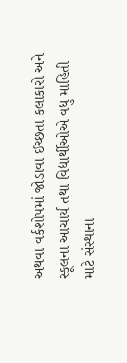અથવા વર્કશોપમાં જોડાવા ઈચ્છતા કલાકારો અને સ્કૂલના આચાર્ય તથા વિદ્યાર્થીઓએ વધુ માહિતી માટે સંસ્થાના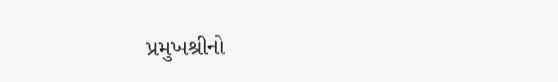પ્રમુખશ્રીનો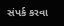સંપર્ક કરવા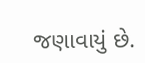જણાવાયું છે.